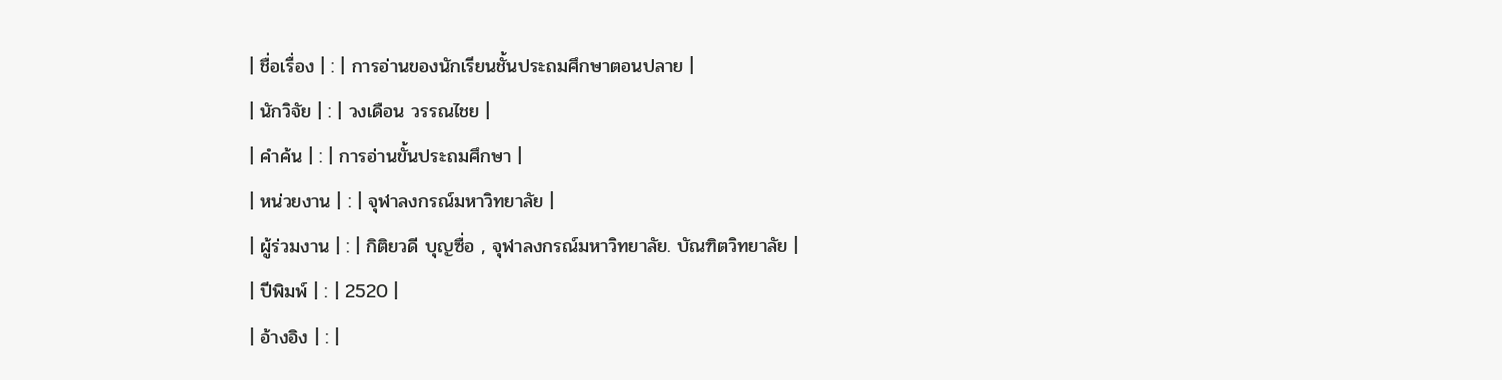| ชื่อเรื่อง | : | การอ่านของนักเรียนชั้นประถมศึกษาตอนปลาย |
| นักวิจัย | : | วงเดือน วรรณไชย |
| คำค้น | : | การอ่านขั้นประถมศึกษา |
| หน่วยงาน | : | จุฬาลงกรณ์มหาวิทยาลัย |
| ผู้ร่วมงาน | : | กิติยวดี บุญซื่อ , จุฬาลงกรณ์มหาวิทยาลัย. บัณฑิตวิทยาลัย |
| ปีพิมพ์ | : | 2520 |
| อ้างอิง | : |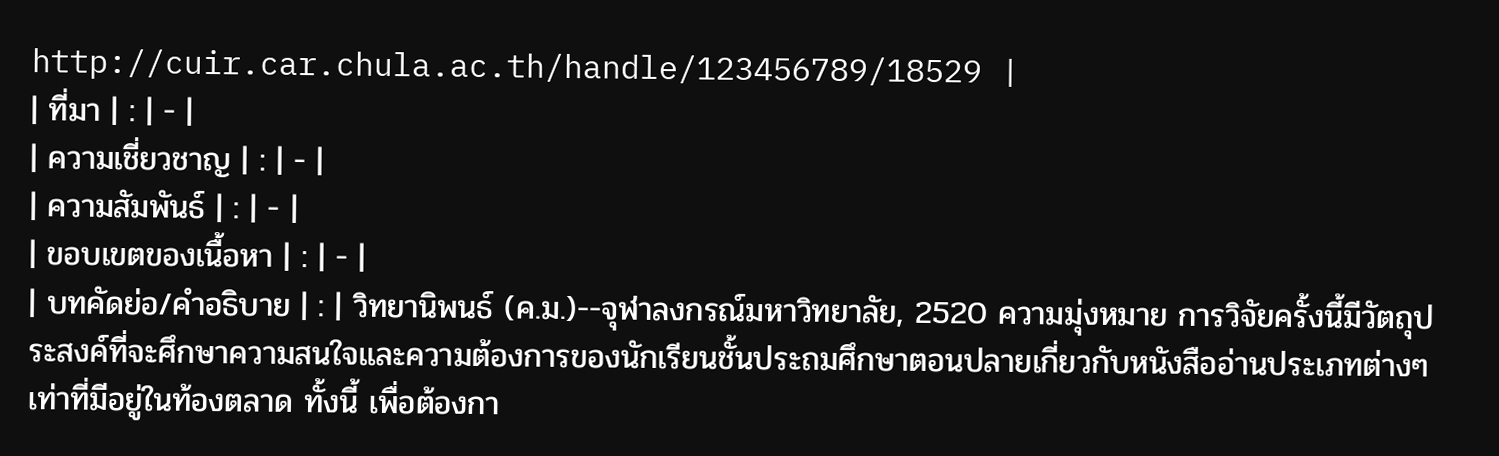http://cuir.car.chula.ac.th/handle/123456789/18529 |
| ที่มา | : | - |
| ความเชี่ยวชาญ | : | - |
| ความสัมพันธ์ | : | - |
| ขอบเขตของเนื้อหา | : | - |
| บทคัดย่อ/คำอธิบาย | : | วิทยานิพนธ์ (ค.ม.)--จุฬาลงกรณ์มหาวิทยาลัย, 2520 ความมุ่งหมาย การวิจัยครั้งนี้มีวัตถุประสงค์ที่จะศึกษาความสนใจและความต้องการของนักเรียนชั้นประถมศึกษาตอนปลายเกี่ยวกับหนังสืออ่านประเภทต่างๆ เท่าที่มีอยู่ในท้องตลาด ทั้งนี้ เพื่อต้องกา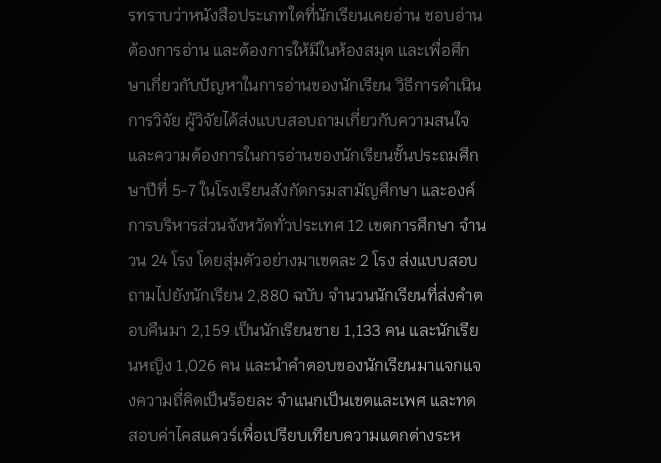รทราบว่าหนังสือประเภทใดที่นักเรียนเคยอ่าน ชอบอ่าน ต้องการอ่าน และต้องการให้มีในห้องสมุด และเพื่อศึกษาเกี่ยวกับปัญหาในการอ่านของนักเรียน วิธีการดำเนินการวิจัย ผู้วิจัยได้ส่งแบบสอบถามเกี่ยวกับความสนใจและความต้องการในการอ่านของนักเรียนชั้นประถมศึกษาปีที่ 5-7 ในโรงเรียนสังกัดกรมสามัญศึกษา และองค์การบริหารส่วนจังหวัดทั่วประเทศ 12 เขตการศึกษา จำนวน 24 โรง โดยสุ่มตัวอย่างมาเขตละ 2 โรง ส่งแบบสอบถามไปยังนักเรียน 2,880 ฉบับ จำนวนนักเรียนที่ส่งคำตอบคืนมา 2,159 เป็นนักเรียนชาย 1,133 คน และนักเรียนหญิง 1,026 คน และนำคำตอบของนักเรียนมาแจกแจงความถี่คิดเป็นร้อยละ จำแนกเป็นเขตและเพศ และทดสอบค่าไคสแควร์เพื่อเปรียบเทียบความแตกต่างระห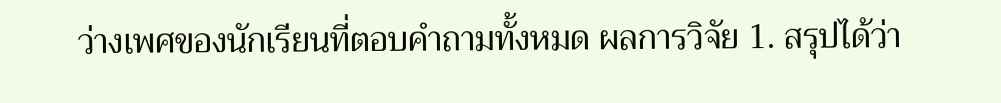ว่างเพศของนักเรียนที่ตอบคำถามทั้งหมด ผลการวิจัย 1. สรุปได้ว่า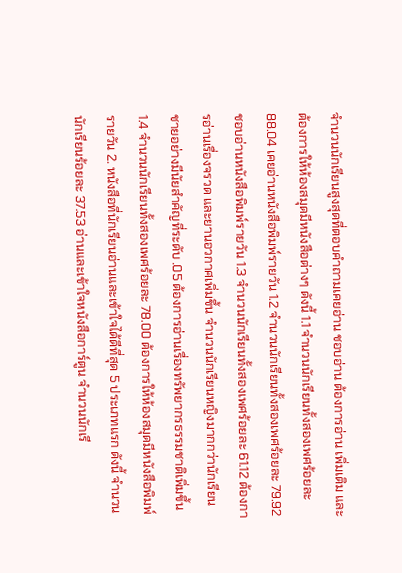จำนวนนักเรียนสูงสุดที่ตอบคำถามเคยอ่าน ชอบอ่าน ต้องการอ่าน เพิ่มเติม และต้องการให้ห้องสมุดมีหนังสือต่างๆ ดังนี้ 1.1 จำนวนนักเรียนทั้งสองเพศร้อยละ 88.04 เคยอ่านหนังสือพิมพ์รายวัน 1.2 จำนวนนักเรียนทั้งสองเพศร้อยละ 79.92 ชอบอ่านหนังสือพิมพ์รายวัน 1.3 จำนวนนักเรียนทั้งสองเพศร้อยละ 61.12 ต้องการอ่านเรื่องจรวด และยานอวกาศเพิ่มขึ้น จำนวนนักเรียนหญิงมากกว่านักเรียนชายอย่างมีนัยสำคัญที่ระดับ .05 ต้องการอ่านเรื่องทรัพยากรธรรมชาติเพิ่มขึ้น 1.4 จำนวนนักเรียนทั้งสองเพศร้อยละ 78.00 ต้องการให้ห้องสมุดมีหนังสือพิมพ์รายวัน 2. หนังสือที่นักเรียนอ่านและเข้าใจได้ดีที่สุด 5 ประเภทแรก ดังนี้ จำนวนนักเรียนร้อยละ 37.53 อ่านและเข้าใจหนังสือการ์ตูน จำนวนนักเรี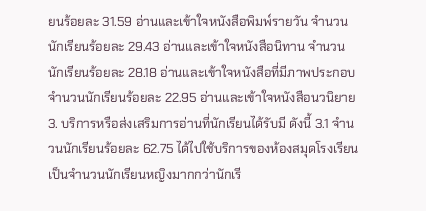ยนร้อยละ 31.59 อ่านและเข้าใจหนังสือพิมพ์รายวัน จำนวนนักเรียนร้อยละ 29.43 อ่านและเข้าใจหนังสือนิทาน จำนวนนักเรียนร้อยละ 28.18 อ่านและเข้าใจหนังสือที่มีภาพประกอบ จำนวนนักเรียนร้อยละ 22.95 อ่านและเข้าใจหนังสือนวนิยาย 3. บริการหรือส่งเสริมการอ่านที่นักเรียนได้รับมี ดังนี้ 3.1 จำนวนนักเรียนร้อยละ 62.75 ได้ไปใช้บริการของห้องสมุดโรงเรียน เป็นจำนวนนักเรียนหญิงมากกว่านักเรี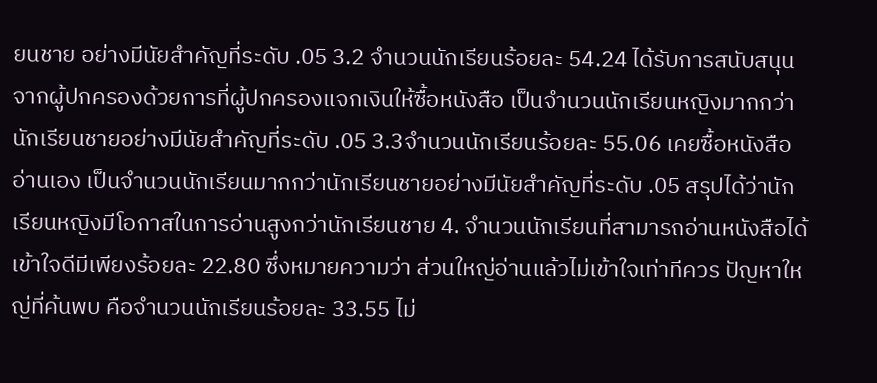ยนชาย อย่างมีนัยสำคัญที่ระดับ .05 3.2 จำนวนนักเรียนร้อยละ 54.24 ได้รับการสนับสนุนจากผู้ปกครองด้วยการที่ผู้ปกครองแจกเงินให้ซื้อหนังสือ เป็นจำนวนนักเรียนหญิงมากกว่านักเรียนชายอย่างมีนัยสำคัญที่ระดับ .05 3.3จำนวนนักเรียนร้อยละ 55.06 เคยซื้อหนังสืออ่านเอง เป็นจำนวนนักเรียนมากกว่านักเรียนชายอย่างมีนัยสำคัญที่ระดับ .05 สรุปได้ว่านักเรียนหญิงมีโอกาสในการอ่านสูงกว่านักเรียนชาย 4. จำนวนนักเรียนที่สามารถอ่านหนังสือได้เข้าใจดีมีเพียงร้อยละ 22.80 ซึ่งหมายความว่า ส่วนใหญ่อ่านแล้วไม่เข้าใจเท่าทีควร ปัญหาใหญ่ที่ค้นพบ คือจำนวนนักเรียนร้อยละ 33.55 ไม่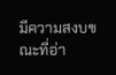มีความสงบขณะที่อ่า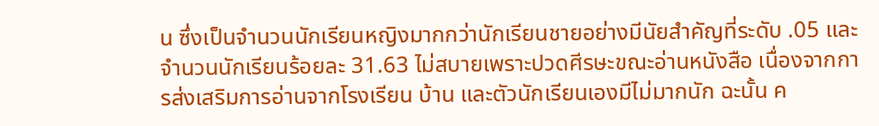น ซึ่งเป็นจำนวนนักเรียนหญิงมากกว่านักเรียนชายอย่างมีนัยสำคัญที่ระดับ .05 และจำนวนนักเรียนร้อยละ 31.63 ไม่สบายเพราะปวดศีรษะขณะอ่านหนังสือ เนื่องจากการส่งเสริมการอ่านจากโรงเรียน บ้าน และตัวนักเรียนเองมีไม่มากนัก ฉะนั้น ค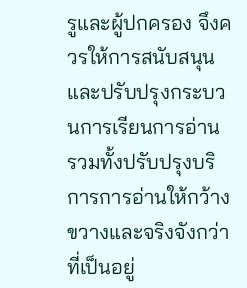รูและผู้ปกครอง จึงควรให้การสนับสนุนและปรับปรุงกระบวนการเรียนการอ่าน รวมทั้งปรับปรุงบริการการอ่านให้กว้างขวางและจริงจังกว่าที่เป็นอยู่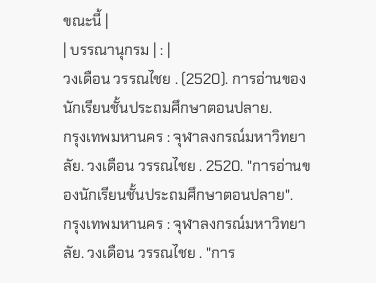ขณะนี้ |
| บรรณานุกรม | : |
วงเดือน วรรณไชย . (2520). การอ่านของนักเรียนชั้นประถมศึกษาตอนปลาย.
กรุงเทพมหานคร : จุฬาลงกรณ์มหาวิทยาลัย. วงเดือน วรรณไชย . 2520. "การอ่านของนักเรียนชั้นประถมศึกษาตอนปลาย".
กรุงเทพมหานคร : จุฬาลงกรณ์มหาวิทยาลัย. วงเดือน วรรณไชย . "การ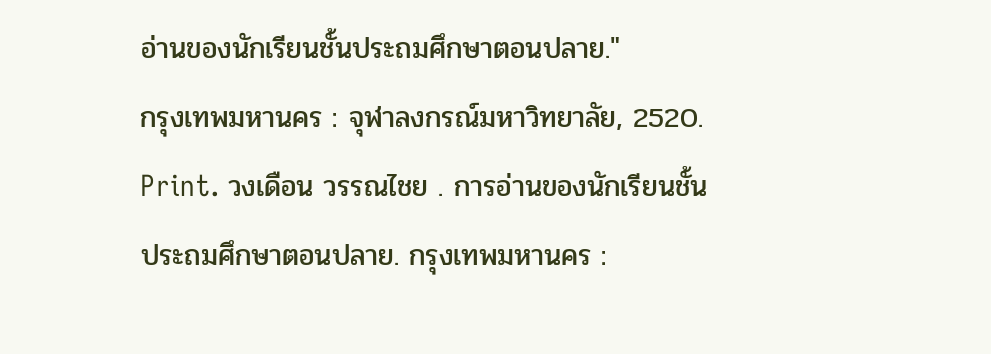อ่านของนักเรียนชั้นประถมศึกษาตอนปลาย."
กรุงเทพมหานคร : จุฬาลงกรณ์มหาวิทยาลัย, 2520. Print. วงเดือน วรรณไชย . การอ่านของนักเรียนชั้นประถมศึกษาตอนปลาย. กรุงเทพมหานคร :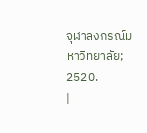จุฬาลงกรณ์มหาวิทยาลัย; 2520.
|